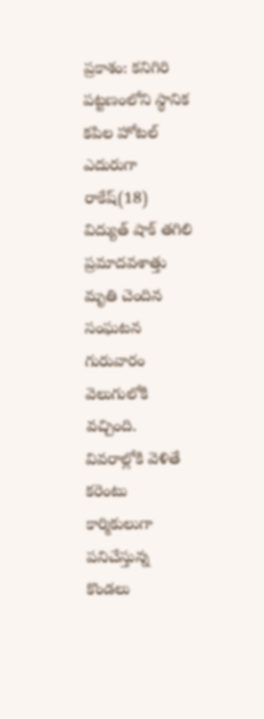ప్రకాశం: కనిగిరి పట్టణంలోని స్థానిక కపిల హోటల్ ఎదురుగా రాకేష్(18) విద్యుత్ షాక్ తగిలి ప్రమాదవశాత్తు మృతి చెందిన సంఘటన గురువారం వెలుగులోకి వచ్చింది. వివరాల్లోకి వెళితే కరెంటు కార్మికులుగా పనిచేస్తున్న కొండలు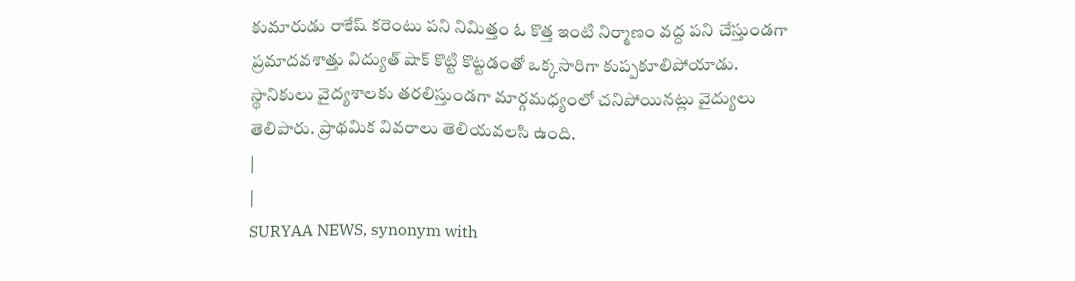కుమారుడు రాకేష్ కరెంటు పని నిమిత్తం ఓ కొత్త ఇంటి నిర్మాణం వద్ద పని చేస్తుండగా ప్రమాదవశాత్తు విద్యుత్ షాక్ కొట్టి కొట్టడంతో ఒక్కసారిగా కుప్పకూలిపోయాడు. స్థానికులు వైద్యశాలకు తరలిస్తుండగా మార్గమధ్యంలో చనిపోయినట్లు వైద్యులు తెలిపారు. ప్రాథమిక వివరాలు తెలియవలసి ఉంది.
|
|
SURYAA NEWS, synonym with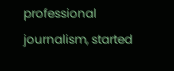professional journalism, started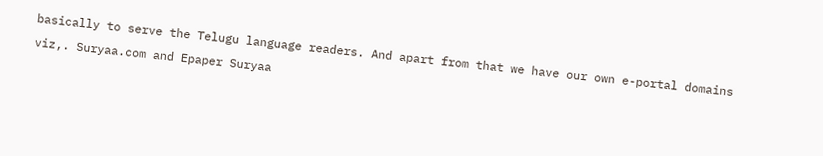basically to serve the Telugu language readers. And apart from that we have our own e-portal domains viz,. Suryaa.com and Epaper Suryaa